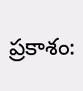ప్రకాశం: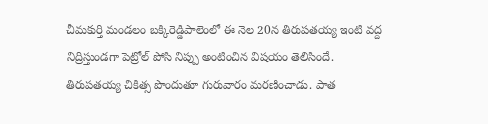చీమకుర్తి మండలం బక్కిరెడ్డిపాలెంలో ఈ నెల 20న తిరుపతయ్య ఇంటి వద్ద నిద్రిస్తుండగా పెట్రోల్ పోసి నిప్పు అంటించిన విషయం తెలిసిందే. తిరుపతయ్య చికిత్స పొందుతూ గురువారం మరణించాడు. పాత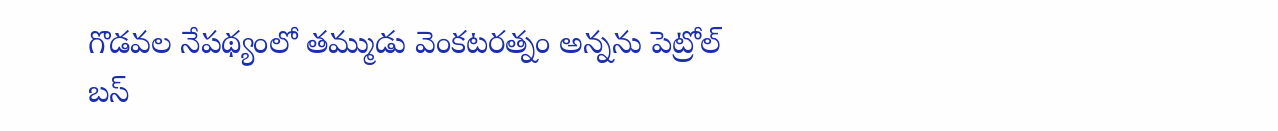గొడవల నేపథ్యంలో తమ్ముడు వెంకటరత్నం అన్నను పెట్రోల్ బస్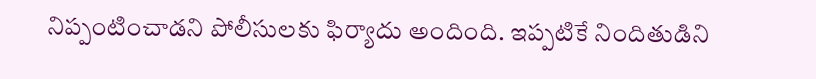నిప్పంటించాడని పోలీసులకు ఫిర్యాదు అందింది. ఇప్పటికే నిందితుడిని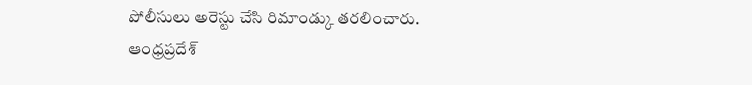పోలీసులు అరెస్టు చేసి రిమాండ్కు తరలించారు.
ఆంధ్రప్రదేశ్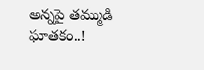అన్నపై తమ్ముడి ఘాతకం..!